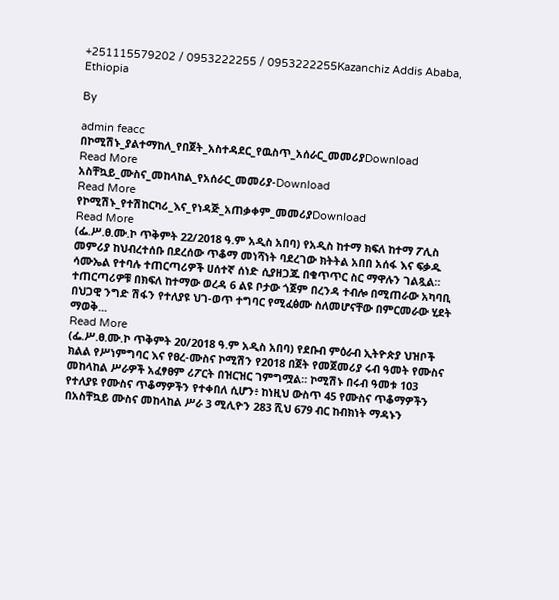+251115579202 / 0953222255 / 0953222255Kazanchiz Addis Ababa, Ethiopia

By

admin feacc
በኮሚሽኑ_ያልተማከለ_የበጀት_አስተዳደር_የዉስጥ_አሰራር_መመሪያDownload
Read More
አስቸኳይ_ሙስና_መከላከል_የአሰራር_መመሪያ-Download
Read More
የኮሚሽኑ_የተሽከርካሪ_እና_የነዳጅ_አጠቃቀም_መመሪያDownload
Read More
(ፌ.ሥ.ፀ.ሙ.ኮ ጥቅምት 22/2018 ዓ.ም አዲስ አበባ) የአዲስ ከተማ ክፍለ ከተማ ፖሊስ መምሪያ ከህብረተሰቡ በደረሰው ጥቆማ መነሻነት ባደረገው ክትትል አበበ አሰፋ እና ፍቃዱ ሳሙኤል የተባሉ ተጠርጣሪዎች ሀሰተኛ ሰነድ ሲያዘጋጁ በቁጥጥር ስር ማዋሉን ገልጿል። ተጠርጣሪዎቹ በክፍለ ከተማው ወረዳ 6 ልዩ ቦታው ጎጀም በረንዳ ተብሎ በሚጠራው አካባቢ በህጋዊ ንግድ ሽፋን የተለያዩ ህገ-ወጥ ተግባር የሚፈፅሙ ስለመሆናቸው በምርመራው ሂደት ማወቅ...
Read More
(ፌ.ሥ.ፀ.ሙ.ኮ ጥቅምት 20/2018 ዓ.ም አዲስ አበባ) የደቡብ ምዕራብ ኢትዮጵያ ህዝቦች ክልል የሥነምግባር እና የፀረ-ሙስና ኮሚሽን የ2018 በጀት የመጀመሪያ ሩብ ዓመት የሙስና መከላከል ሥራዎች አፈፃፀም ሪፖርት በዝርዝር ገምግሟል። ኮሚሽኑ በሩብ ዓመቱ 103 የተለያዩ የሙስና ጥቆማዎችን የተቀበለ ሲሆን፥ ከነዚህ ውስጥ 45 የሙስና ጥቆማዎችን በአስቸኳይ ሙስና መከላከል ሥራ 3 ሚሊዮን 283 ሺህ 679 ብር ከብክነት ማዳኑን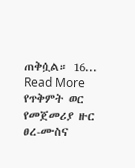ጠቅሷል። 16...
Read More
የጥቅምት ወር የመጀመሪያ ዙር ፀረ-ሙስና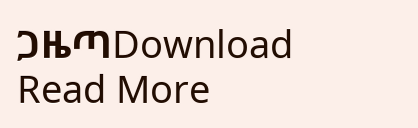ጋዜጣDownload
Read More